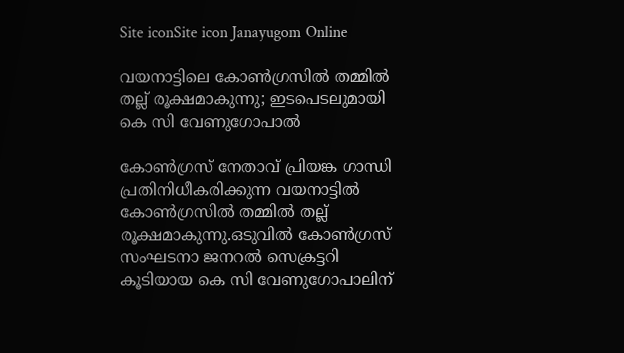Site iconSite icon Janayugom Online

വയനാട്ടിലെ കോണ്‍ഗ്രസില്‍ തമ്മിൽ തല്ല് രൂക്ഷമാകുന്നു; ഇടപെടലുമായി കെ സി വേണുഗോപാല്‍

കോണ്‍ഗ്രസ് നേതാവ് പ്രിയങ്ക ഗാന്ധി പ്രതിനിധീകരിക്കുന്ന വയനാട്ടില്‍ കോണ്‍ഗ്രസില്‍ തമ്മിൽ തല്ല് രൂക്ഷമാകുന്നു.ഒടുവില്‍ കോണ്‍ഗ്രസ് സംഘടനാ ജനറല്‍ സെക്രട്ടറി കൂടിയായ കെ സി വേണുഗോപാലിന്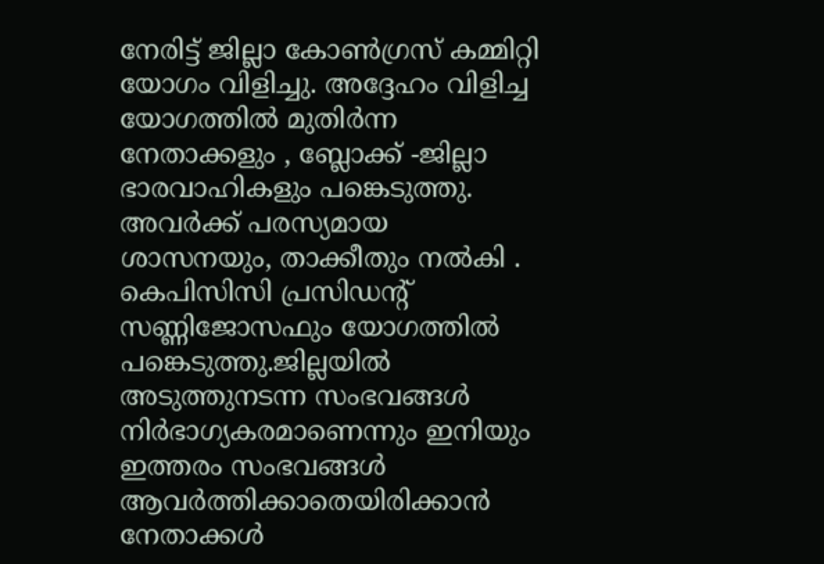നേരിട്ട് ജില്ലാ കോണ്‍ഗ്രസ് കമ്മിറ്റി യോഗം വിളിച്ചു. അദ്ദേഹം വിളിച്ച യോഗത്തില്‍ മുതിര്‍ന്ന നേതാക്കളും , ബ്ലോക്ക് ‑ജില്ലാ ഭാരവാഹികളും പങ്കെടുത്തു. അവര്‍ക്ക് പരസ്യമായ ശാസനയും, താക്കീതും നൽകി . കെപിസിസി പ്രസി‍ഡന്റ് സണ്ണിജോസഫും യോഗത്തില്‍ പങ്കെടുത്തു.ജില്ലയിൽ അടുത്തുനടന്ന സംഭവങ്ങൾ നിർഭാഗ്യകരമാണെന്നും ഇനിയും ഇത്തരം സംഭവങ്ങൾ ആവർത്തിക്കാതെയിരിക്കാൻ നേതാക്കൾ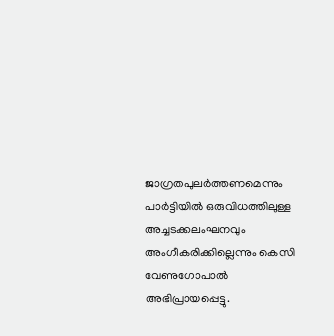ജാഗ്രതപുലർത്തണമെന്നും പാർട്ടിയിൽ ഒരുവിധത്തിലുള്ള അച്ചടക്കലംഘനവും അംഗീകരിക്കില്ലെന്നും കെസി വേണുഗോപാൽ അഭിപ്രായപ്പെട്ടു.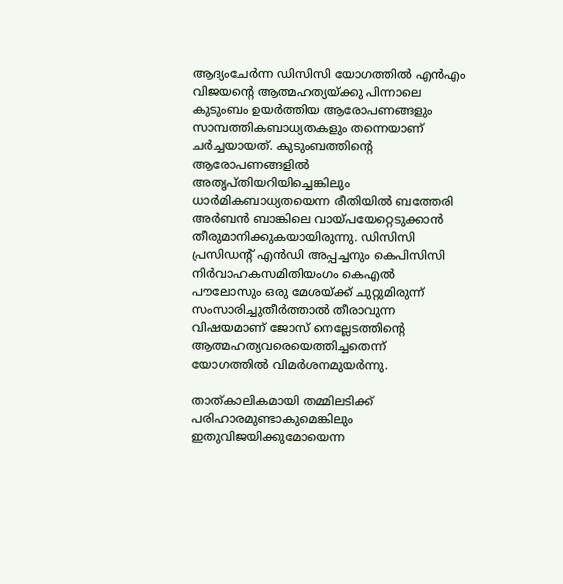ആദ്യംചേർന്ന ഡിസിസി യോഗത്തിൽ എന്‍എം വിജയന്റെ ആത്മഹത്യയ്ക്കു പിന്നാലെ കുടുംബം ഉയർത്തിയ ആരോപണങ്ങളും സാമ്പത്തികബാധ്യതകളും തന്നെയാണ് ചർച്ചയായത്. കുടുംബത്തിന്റെ ആരോപണങ്ങളിൽ അതൃപ്തിയറിയിച്ചെങ്കിലും ധാർമികബാധ്യതയെന്ന രീതിയിൽ ബത്തേരി അർബൻ ബാങ്കിലെ വായ്പയേറ്റെടുക്കാൻ തീരുമാനിക്കുകയായിരുന്നു. ഡിസിസി പ്രസിഡന്റ് എൻഡി അപ്പച്ചനും കെപിസിസി നിർവാഹകസമിതിയംഗം കെഎൽ പൗലോസും ഒരു മേശയ്ക്ക് ചുറ്റുമിരുന്ന് സംസാരിച്ചുതീർത്താൽ തീരാവുന്ന വിഷയമാണ് ജോസ് നെല്ലേടത്തിന്റെ ആത്മഹത്യവരെയെത്തിച്ചതെന്ന് യോഗത്തിൽ വിമർശനമുയർന്നു.

താത്കാലികമായി തമ്മിലടിക്ക് പരിഹാരമുണ്ടാകുമെങ്കിലും ഇതുവിജയിക്കുമോയെന്ന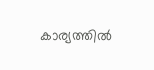കാര്യത്തിൽ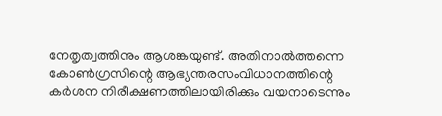നേതൃത്വത്തിനും ആശങ്കയുണ്ട്. അതിനാൽത്തന്നെ കോൺഗ്രസിന്റെ ആഭ്യന്തരസംവിധാനത്തിന്റെ കർശന നിരീക്ഷണത്തിലായിരിക്കും വയനാടെന്നും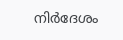നിർദേശം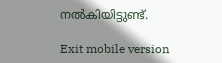നൽകിയിട്ടുണ്ട്.

Exit mobile version